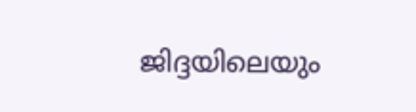ജിദ്ദയിലെയും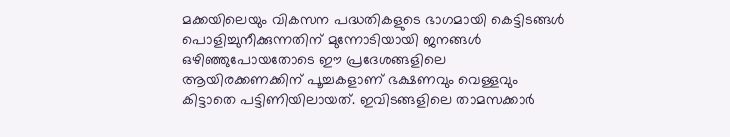മക്കയിലെയും വികസന പദ്ധതികളുടെ ഭാഗമായി കെട്ടിടങ്ങൾ പൊളിച്ചുനീക്കുന്നതിന് മുന്നോടിയായി ജനങ്ങൾ ഒഴിഞ്ഞുപോയതോടെ ഈ പ്രദേശങ്ങളിലെ ആയിരക്കണക്കിന് പൂച്ചകളാണ് ഭക്ഷണവും വെള്ളവും കിട്ടാതെ പട്ടിണിയിലായത്. ഇവിടങ്ങളിലെ താമസക്കാർ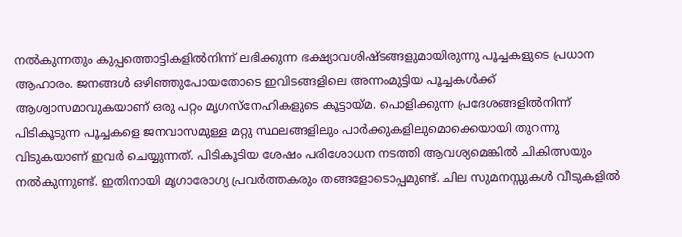നൽകുന്നതും കുപ്പത്തൊട്ടികളിൽനിന്ന് ലഭിക്കുന്ന ഭക്ഷ്യാവശിഷ്ടങ്ങളുമായിരുന്നു പൂച്ചകളുടെ പ്രധാന ആഹാരം. ജനങ്ങൾ ഒഴിഞ്ഞുപോയതോടെ ഇവിടങ്ങളിലെ അന്നംമുട്ടിയ പൂച്ചകൾക്ക് ആശ്വാസമാവുകയാണ് ഒരു പറ്റം മൃഗസ്നേഹികളുടെ കൂട്ടായ്മ. പൊളിക്കുന്ന പ്രദേശങ്ങളിൽനിന്ന് പിടികൂടുന്ന പൂച്ചകളെ ജനവാസമുള്ള മറ്റു സ്ഥലങ്ങളിലും പാർക്കുകളിലുമൊക്കെയായി തുറന്നു വിടുകയാണ് ഇവർ ചെയ്യുന്നത്. പിടികൂടിയ ശേഷം പരിശോധന നടത്തി ആവശ്യമെങ്കിൽ ചികിത്സയും നൽകുന്നുണ്ട്. ഇതിനായി മൃഗാരോഗ്യ പ്രവർത്തകരും തങ്ങളോടൊപ്പമുണ്ട്. ചില സുമനസ്സുകൾ വീടുകളിൽ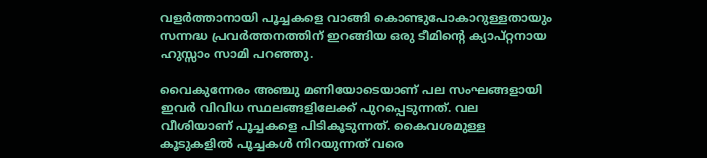വളർത്താനായി പൂച്ചകളെ വാങ്ങി കൊണ്ടുപോകാറുള്ളതായും സന്നദ്ധ പ്രവർത്തനത്തിന് ഇറങ്ങിയ ഒരു ടീമിന്റെ ക്യാപ്റ്റനായ ഹുസ്സാം സാമി പറഞ്ഞു.

വൈകുന്നേരം അഞ്ചു മണിയോടെയാണ് പല സംഘങ്ങളായി ഇവർ വിവിധ സ്ഥലങ്ങളിലേക്ക് പുറപ്പെടുന്നത്. വല വീശിയാണ് പൂച്ചകളെ പിടികൂടുന്നത്. കൈവശമുള്ള കൂടുകളിൽ പൂച്ചകൾ നിറയുന്നത് വരെ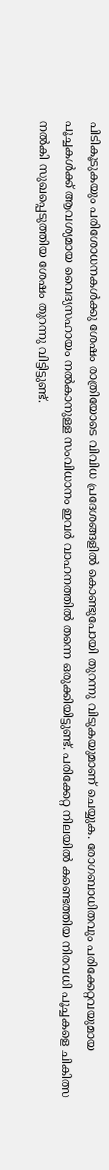പിടികൂടുകയും പരിശോധനകൾക്കു ശേഷം രാത്രിയോടെ വിവിധ പ്രദേശങ്ങളിൽ കൊണ്ടുപോയി തുറന്നു വിടുകയുമാണ് ചെയ്യുക. രോഗബാധിതവും പരിക്കേറ്റവയുമായ പൂച്ചകൾക്ക് ആവശ്യമായ വൈദ്യസഹായം നൽകാനുള്ള സംവിധാനം ഇവർ വാഹനത്തിൽ തന്നെ ഒരുക്കിയിട്ടുണ്ട്. പരിക്കേറ്റ നിലയിൽ കണ്ടെത്തിയ നിരവധി പൂച്ചകളെ ചികിത്സ നൽകി സുഖപ്പെടുത്തിയ ശേഷം തുറന്നു വിട്ടിട്ടുണ്ട്.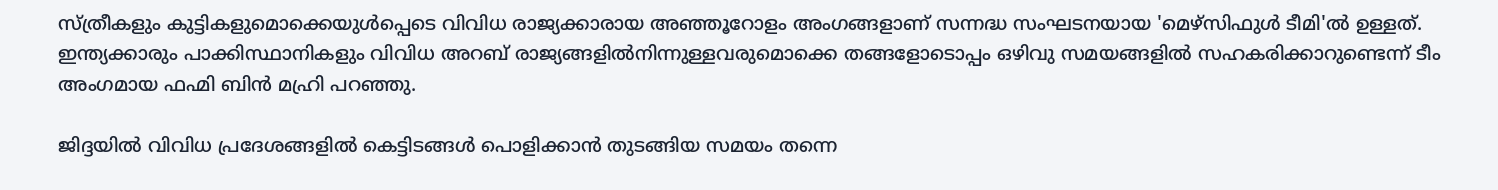സ്ത്രീകളും കുട്ടികളുമൊക്കെയുൾപ്പെടെ വിവിധ രാജ്യക്കാരായ അഞ്ഞൂറോളം അംഗങ്ങളാണ് സന്നദ്ധ സംഘടനയായ 'മെഴ്സിഫുൾ ടീമി'ൽ ഉള്ളത്. ഇന്ത്യക്കാരും പാക്കിസ്ഥാനികളും വിവിധ അറബ് രാജ്യങ്ങളിൽനിന്നുള്ളവരുമൊക്കെ തങ്ങളോടൊപ്പം ഒഴിവു സമയങ്ങളിൽ സഹകരിക്കാറുണ്ടെന്ന് ടീം അംഗമായ ഫഹ്മി ബിൻ മഹ്രി പറഞ്ഞു.

ജിദ്ദയിൽ വിവിധ പ്രദേശങ്ങളിൽ കെട്ടിടങ്ങൾ പൊളിക്കാൻ തുടങ്ങിയ സമയം തന്നെ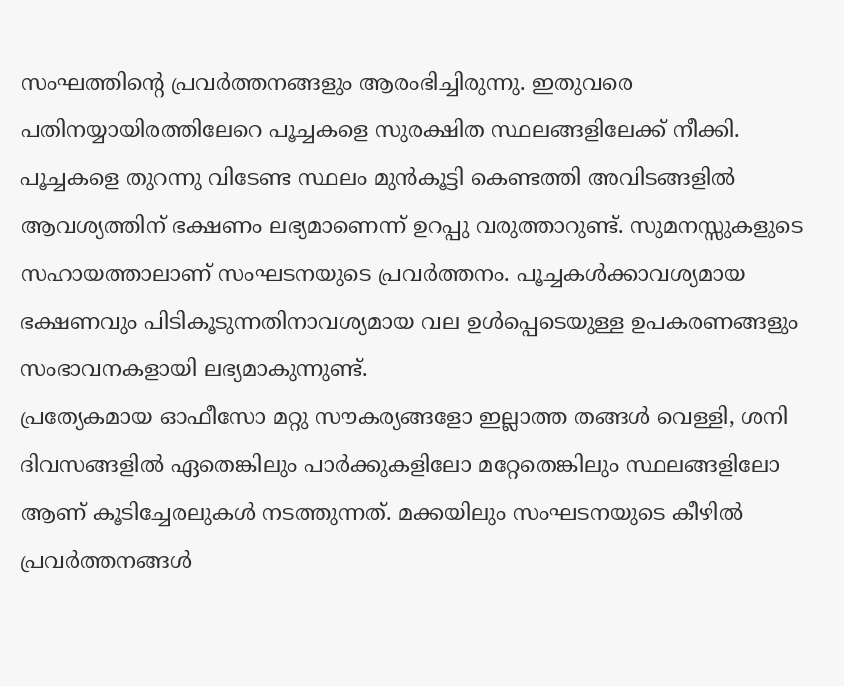സംഘത്തിന്റെ പ്രവർത്തനങ്ങളും ആരംഭിച്ചിരുന്നു. ഇതുവരെ പതിനയ്യായിരത്തിലേറെ പൂച്ചകളെ സുരക്ഷിത സ്ഥലങ്ങളിലേക്ക് നീക്കി. പൂച്ചകളെ തുറന്നു വിടേണ്ട സ്ഥലം മുൻകൂട്ടി കെണ്ടത്തി അവിടങ്ങളിൽ ആവശ്യത്തിന് ഭക്ഷണം ലഭ്യമാണെന്ന് ഉറപ്പു വരുത്താറുണ്ട്. സുമനസ്സുകളുടെ സഹായത്താലാണ് സംഘടനയുടെ പ്രവർത്തനം. പൂച്ചകൾക്കാവശ്യമായ ഭക്ഷണവും പിടികൂടുന്നതിനാവശ്യമായ വല ഉൾപ്പെടെയുള്ള ഉപകരണങ്ങളും സംഭാവനകളായി ലഭ്യമാകുന്നുണ്ട്.
പ്രത്യേകമായ ഓഫീസോ മറ്റു സൗകര്യങ്ങളോ ഇല്ലാത്ത തങ്ങൾ വെള്ളി, ശനി ദിവസങ്ങളിൽ ഏതെങ്കിലും പാർക്കുകളിലോ മറ്റേതെങ്കിലും സ്ഥലങ്ങളിലോ ആണ് കൂടിച്ചേരലുകൾ നടത്തുന്നത്. മക്കയിലും സംഘടനയുടെ കീഴിൽ പ്രവർത്തനങ്ങൾ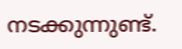നടക്കുന്നുണ്ട്.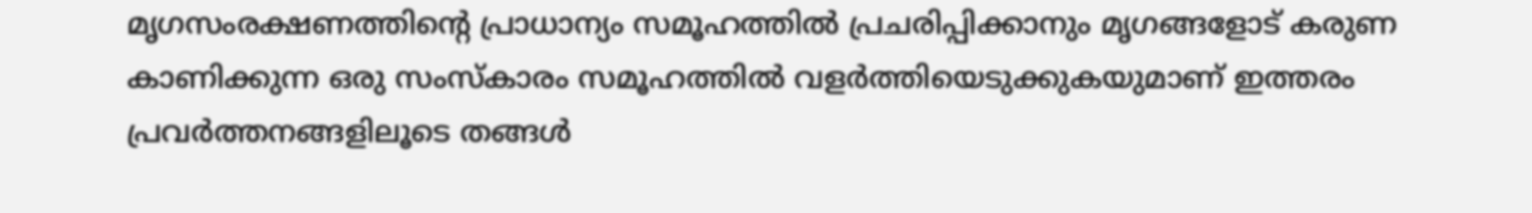മൃഗസംരക്ഷണത്തിന്റെ പ്രാധാന്യം സമൂഹത്തിൽ പ്രചരിപ്പിക്കാനും മൃഗങ്ങളോട് കരുണ കാണിക്കുന്ന ഒരു സംസ്കാരം സമൂഹത്തിൽ വളർത്തിയെടുക്കുകയുമാണ് ഇത്തരം പ്രവർത്തനങ്ങളിലൂടെ തങ്ങൾ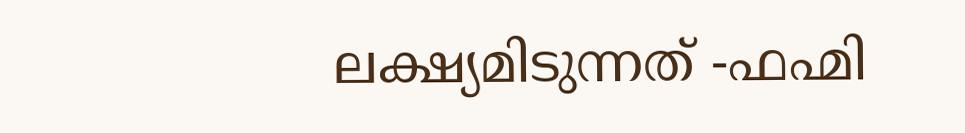ലക്ഷ്യമിടുന്നത് -ഫഹ്മി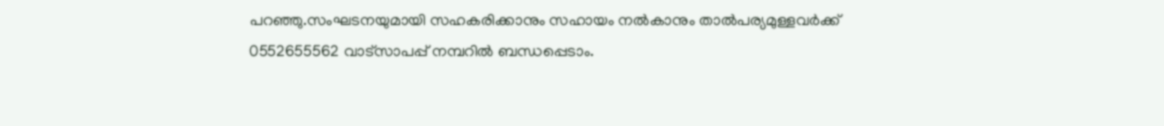പറഞ്ഞു.സംഘടനയുമായി സഹകരിക്കാനും സഹായം നൽകാനും താൽപര്യമുള്ളവർക്ക് 0552655562 വാട്സാപപ്പ് നമ്പറിൽ ബന്ധപ്പെടാം.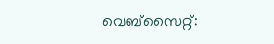വെബ്സൈറ്റ്: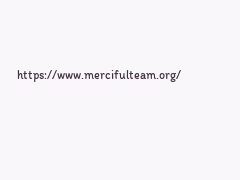https://www.mercifulteam.org/